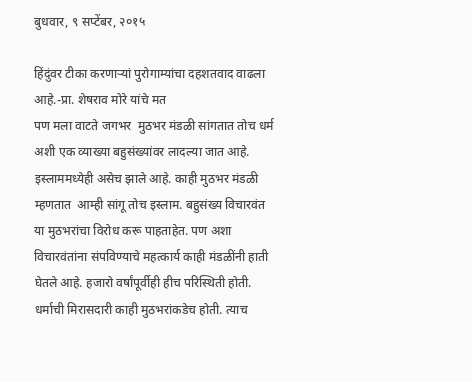बुधवार, ९ सप्टेंबर, २०१५

हिंदुंवर टीका करणाऱ्यां पुरोगाम्यांचा दहशतवाद वाढला आहे.-प्रा. शेषराव मोरे यांचे मत
पण मला वाटते जगभर  मुठभर मंडळी सांगतात तोच धर्म अशी एक व्याख्या बहुसंख्यांवर लादल्या जात आहे.   इस्लाममध्येही असेच झाले आहे. काही मुठभर मंडळी म्हणतात  आम्ही सांगू तोच इस्लाम. बहुसंख्य विचारवंत या मुठभरांचा विरोध करू पाहताहेत. पण अशा विचारवंतांना संपविण्याचे महत्कार्य काही मंडळींनी हाती घेतले आहे. हजारो वर्षांपूर्वीही हीच परिस्थिती होती. धर्माची मिरासदारी काही मुठभरांकडेच होती. त्याच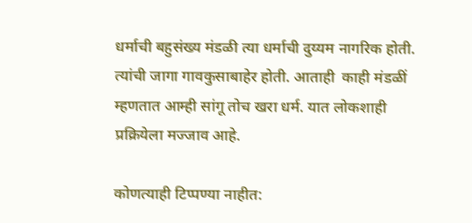धर्माची बहुसंख्य मंडळी त्या धर्माची दुय्यम नागरिक होती. त्यांची जागा गावकुसाबाहेर होती. आताही  काही मंडळीं म्हणतात आम्ही सांगू तोच खरा धर्म. यात लोकशाही प्रक्रियेला मज्जाव आहे.

कोणत्याही टिप्पण्‍या नाहीत: